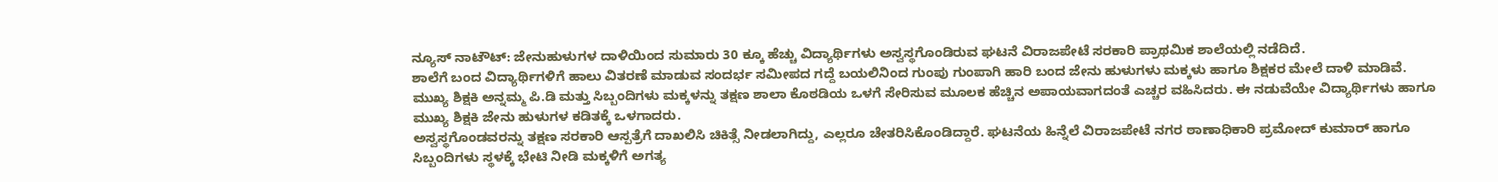ನ್ಯೂಸ್ ನಾಟೌಟ್: ಜೇನುಹುಳುಗಳ ದಾಳಿಯಿಂದ ಸುಮಾರು 30 ಕ್ಕೂ ಹೆಚ್ಚು ವಿದ್ಯಾರ್ಥಿಗಳು ಅಸ್ವಸ್ಥಗೊಂಡಿರುವ ಘಟನೆ ವಿರಾಜಪೇಟೆ ಸರಕಾರಿ ಪ್ರಾಥಮಿಕ ಶಾಲೆಯಲ್ಲಿ ನಡೆದಿದೆ.
ಶಾಲೆಗೆ ಬಂದ ವಿದ್ಯಾರ್ಥಿಗಳಿಗೆ ಹಾಲು ವಿತರಣೆ ಮಾಡುವ ಸಂದರ್ಭ ಸಮೀಪದ ಗದ್ದೆ ಬಯಲಿನಿಂದ ಗುಂಪು ಗುಂಪಾಗಿ ಹಾರಿ ಬಂದ ಜೇನು ಹುಳುಗಳು ಮಕ್ಕಳು ಹಾಗೂ ಶಿಕ್ಷಕರ ಮೇಲೆ ದಾಳಿ ಮಾಡಿವೆ. ಮುಖ್ಯ ಶಿಕ್ಷಕಿ ಅನ್ನಮ್ಮ ಪಿ.ಡಿ ಮತ್ತು ಸಿಬ್ಬಂದಿಗಳು ಮಕ್ಕಳನ್ನು ತಕ್ಷಣ ಶಾಲಾ ಕೊಠಡಿಯ ಒಳಗೆ ಸೇರಿಸುವ ಮೂಲಕ ಹೆಚ್ಚಿನ ಅಪಾಯವಾಗದಂತೆ ಎಚ್ಚರ ವಹಿಸಿದರು. ಈ ನಡುವೆಯೇ ವಿದ್ಯಾರ್ಥಿಗಳು ಹಾಗೂ ಮುಖ್ಯ ಶಿಕ್ಷಕಿ ಜೇನು ಹುಳುಗಳ ಕಡಿತಕ್ಕೆ ಒಳಗಾದರು.
ಅಸ್ವಸ್ಥಗೊಂಡವರನ್ನು ತಕ್ಷಣ ಸರಕಾರಿ ಆಸ್ಪತ್ರೆಗೆ ದಾಖಲಿಸಿ ಚಿಕಿತ್ಸೆ ನೀಡಲಾಗಿದ್ದು, ಎಲ್ಲರೂ ಚೇತರಿಸಿಕೊಂಡಿದ್ದಾರೆ. ಘಟನೆಯ ಹಿನ್ನೆಲೆ ವಿರಾಜಪೇಟೆ ನಗರ ಠಾಣಾಧಿಕಾರಿ ಪ್ರಮೋದ್ ಕುಮಾರ್ ಹಾಗೂ ಸಿಬ್ಬಂದಿಗಳು ಸ್ಥಳಕ್ಕೆ ಭೇಟಿ ನೀಡಿ ಮಕ್ಕಳಿಗೆ ಅಗತ್ಯ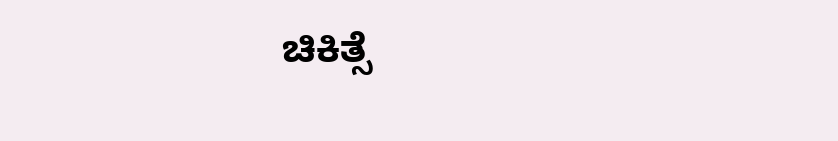ಚಿಕಿತ್ಸೆ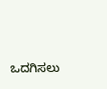ಒದಗಿಸಲು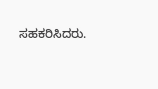ಸಹಕರಿಸಿದರು.